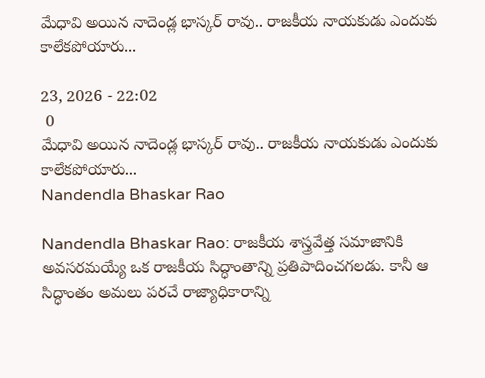మేధావి అయిన నాదెండ్ల భాస్కర్ రావు.. రాజకీయ నాయకుడు ఎందుకు కాలేకపోయారు...

23, 2026 - 22:02
 0
మేధావి అయిన నాదెండ్ల భాస్కర్ రావు.. రాజకీయ నాయకుడు ఎందుకు కాలేకపోయారు...
Nandendla Bhaskar Rao

Nandendla Bhaskar Rao: రాజకీయ శాస్త్రవేత్త సమాజానికి అవసరమయ్యే ఒక రాజకీయ సిద్ధాంతాన్ని ప్రతిపాదించగలడు. కానీ ఆ సిద్ధాంతం అమలు పరచే రాజ్యాధికారాన్ని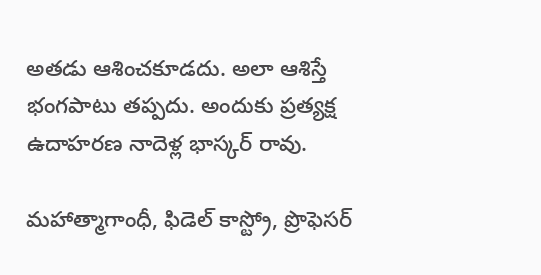అతడు ఆశించకూడదు. అలా ఆశిస్తే భంగపాటు తప్పదు. అందుకు ప్రత్యక్ష ఉదాహరణ నాదెళ్ల భాస్కర్ రావు.

మహాత్మాగాంధీ, ఫిడెల్ కాస్ట్రో, ప్రొఫెసర్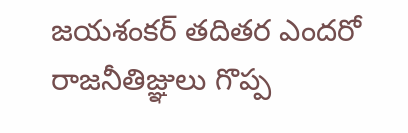జయశంకర్ తదితర ఎందరో రాజనీతిజ్ఞులు గొప్ప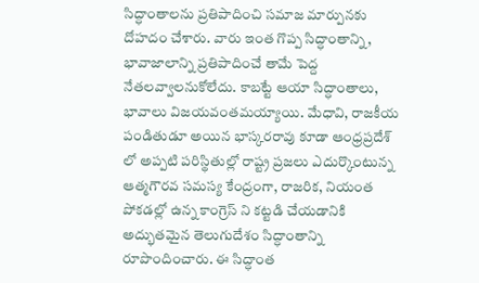సిద్ధాంతాలను ప్రతిపాదించి సమాజ మార్పునకు దోహదం చేశారు. వారు ఇంత గొప్ప సిద్ధాంతాన్ని, భావాజాలాన్ని ప్రతిపాదించే తామే పెద్ద నేతలవ్వాలనుకోలేదు. కాబట్టే ఆయా సిద్ధాంతాలు, భావాలు విజయవంతమయ్యాయి. మేధావి, రాజకీయ పండితుడూ అయిన భాస్కరరావు కూడా ఆంధ్రప్రదేశ్ లో అప్పటి పరిస్థితుల్లో రాష్ట్ర ప్రజలు ఎదుర్కొంటున్న ఆత్మగౌరవ సమస్య కేంద్రంగా, రాజరిక, నియంత పోకడల్లో ఉన్న కాంగ్రెస్ ని కట్టడి చేయడానికి అద్భుతమైన తెలుగుదేశం సిద్ధాంతాన్ని రూపొందించారు. ఈ సిద్ధాంత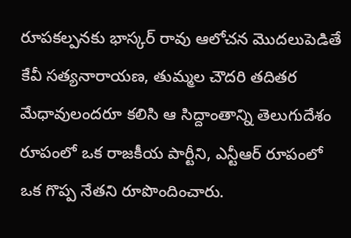రూపకల్పనకు భాస్కర్ రావు ఆలోచన మొదలుపెడితే కేవీ సత్యనారాయణ, తుమ్మల చౌదరి తదితర మేధావులందరూ కలిసి ఆ సిద్దాంతాన్ని తెలుగుదేశం రూపంలో ఒక రాజకీయ పార్టీని, ఎన్టీఆర్ రూపంలో ఒక గొప్ప నేతని రూపొందించారు.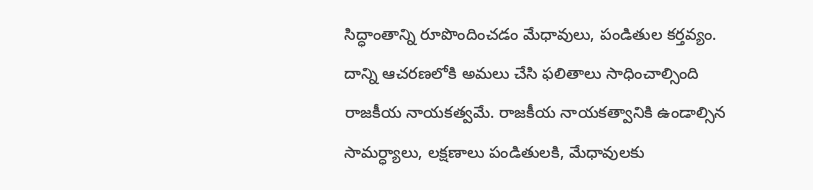సిద్ధాంతాన్ని రూపొందించడం మేధావులు, పండితుల కర్తవ్యం. దాన్ని ఆచరణలోకి అమలు చేసి ఫలితాలు సాధించాల్సింది రాజకీయ నాయకత్వమే. రాజకీయ నాయకత్వానికి ఉండాల్సిన సామర్ధ్యాలు, లక్షణాలు పండితులకి, మేధావులకు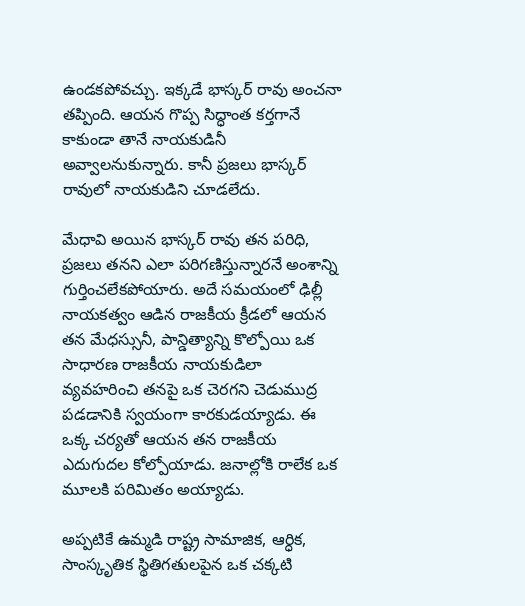ఉండకపోవచ్చు. ఇక్కడే భాస్కర్ రావు అంచనా తప్పింది. ఆయన గొప్ప సిద్ధాంత కర్తగానే కాకుండా తానే నాయకుడినీ అవ్వాలనుకున్నారు. కానీ ప్రజలు భాస్కర్ రావులో నాయకుడిని చూడలేదు.

మేధావి అయిన భాస్కర్ రావు తన పరిధి, ప్రజలు తనని ఎలా పరిగణిస్తున్నారనే అంశాన్ని గుర్తించలేకపోయారు. అదే సమయంలో ఢిల్లీ నాయకత్వం ఆడిన రాజకీయ క్రీడలో ఆయన తన మేధస్సునీ, పాన్డిత్యాన్ని కొల్పోయి ఒక సాధారణ రాజకీయ నాయకుడిలా వ్యవహరించి తనపై ఒక చెరగని చెడుముద్ర పడడానికి స్వయంగా కారకుడయ్యాడు. ఈ ఒక్క చర్యతో ఆయన తన రాజకీయ ఎదుగుదల కోల్పోయాడు. జనాల్లోకి రాలేక ఒక మూలకి పరిమితం అయ్యాడు.

అప్పటికే ఉమ్మడి రాష్ట్ర సామాజిక, ఆర్ధిక, సాంస్కృతిక స్థితిగతులపైన ఒక చక్కటి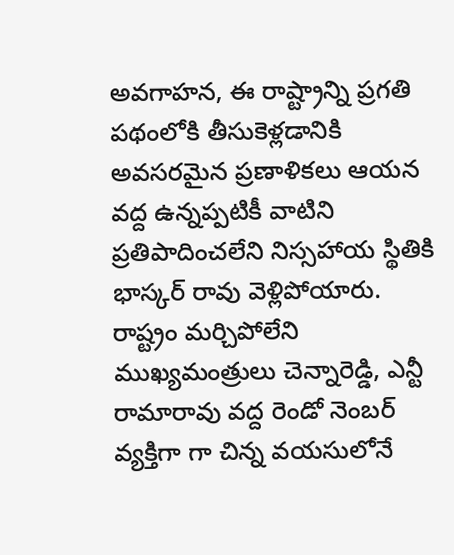అవగాహన, ఈ రాష్ట్రాన్ని ప్రగతి పథంలోకి తీసుకెళ్లడానికి అవసరమైన ప్రణాళికలు ఆయన వద్ద ఉన్నప్పటికీ వాటిని ప్రతిపాదించలేని నిస్సహాయ స్థితికి భాస్కర్ రావు వెళ్లిపోయారు. రాష్ట్రం మర్చిపోలేని ముఖ్యమంత్రులు చెన్నారెడ్డి, ఎన్టీ రామారావు వద్ద రెండో నెంబర్ వ్యక్తిగా గా చిన్న వయసులోనే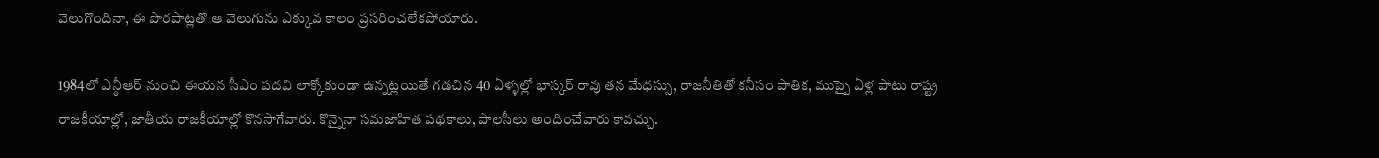వెలుగొందినా, ఈ పొరపాట్లతొ ఆ వెలుగును ఎక్కువ కాలం ప్రసరించలేకపోయారు.

1984లో ఎన్ఠీఆర్ నుంచి ఈయన సీఎం పదవి లాక్కోకుండా ఉన్నట్లయితే గడచిన 40 ఏళ్ళల్లో భాస్కర్ రావు తన మేధస్సు, రాజనీతితో కనీసం పాతిక, ముప్పై ఏళ్ల పాటు రాష్ట్ర రాజకీయాల్లో, జాతీయ రాజకీయాల్లో కొనసాగేవారు. కొన్నైనా సమజాహిత పథకాలు, పాలసీలు అందించేవారు కావచ్చు.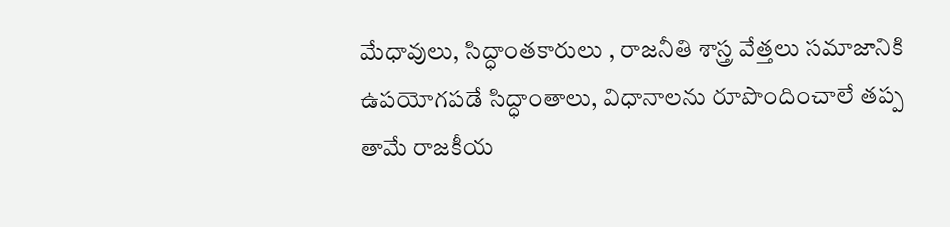మేధావులు, సిద్ధాంతకారులు , రాజనీతి శాస్త్ర వేత్తలు సమాజానికి ఉపయోగపడే సిద్ధాంతాలు, విధానాలను రూపొందించాలే తప్ప తామే రాజకీయ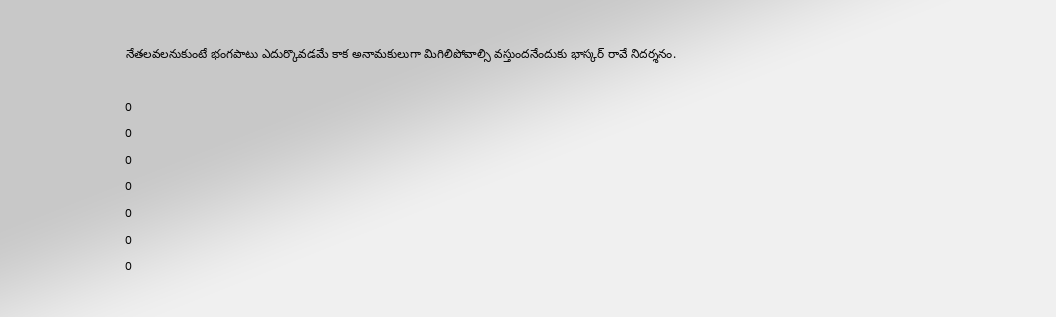నేతలవలనుకుంటే భంగపాటు ఎదుర్కొవడమే కాక అనామకులుగా మిగిలిపోవాల్సి వస్తుందనేందుకు భాస్కర్ రావే నిదర్శనం.

0
0
0
0
0
0
0